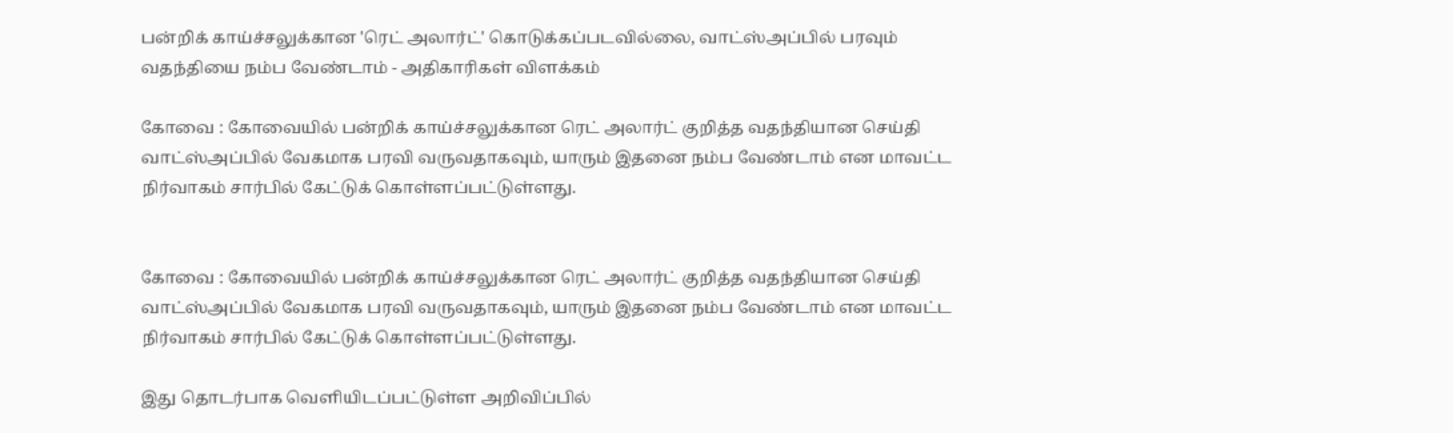பன்றிக் காய்ச்சலுக்கான 'ரெட் அலார்ட்' கொடுக்கப்படவில்லை, வாட்ஸ்அப்பில் பரவும் வதந்தியை நம்ப வேண்டாம் - அதிகாரிகள் விளக்கம்

கோவை : கோவையில் பன்றிக் காய்ச்சலுக்கான ரெட் அலார்ட் குறித்த வதந்தியான செய்தி வாட்ஸ்அப்பில் வேகமாக பரவி வருவதாகவும், யாரும் இதனை நம்ப வேண்டாம் என மாவட்ட நிர்வாகம் சார்பில் கேட்டுக் கொள்ளப்பட்டுள்ளது.


கோவை : கோவையில் பன்றிக் காய்ச்சலுக்கான ரெட் அலார்ட் குறித்த வதந்தியான செய்தி வாட்ஸ்அப்பில் வேகமாக பரவி வருவதாகவும், யாரும் இதனை நம்ப வேண்டாம் என மாவட்ட நிர்வாகம் சார்பில் கேட்டுக் கொள்ளப்பட்டுள்ளது.

இது தொடர்பாக வெளியிடப்பட்டுள்ள அறிவிப்பில்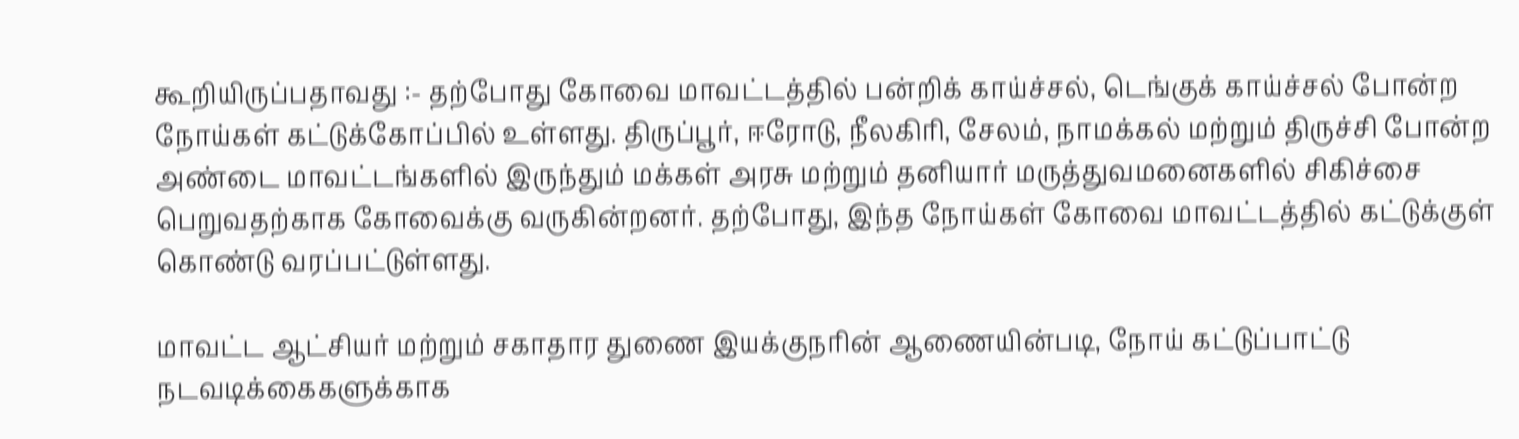கூறியிருப்பதாவது :- தற்போது கோவை மாவட்டத்தில் பன்றிக் காய்ச்சல், டெங்குக் காய்ச்சல் போன்ற நோய்கள் கட்டுக்கோப்பில் உள்ளது. திருப்பூர், ஈரோடு, நீலகிரி, சேலம், நாமக்கல் மற்றும் திருச்சி போன்ற அண்டை மாவட்டங்களில் இருந்தும் மக்கள் அரசு மற்றும் தனியார் மருத்துவமனைகளில் சிகிச்சை பெறுவதற்காக கோவைக்கு வருகின்றனர். தற்போது, இந்த நோய்கள் கோவை மாவட்டத்தில் கட்டுக்குள் கொண்டு வரப்பட்டுள்ளது.

மாவட்ட ஆட்சியர் மற்றும் சகாதார துணை இயக்குநரின் ஆணையின்படி, நோய் கட்டுப்பாட்டு நடவடிக்கைகளுக்காக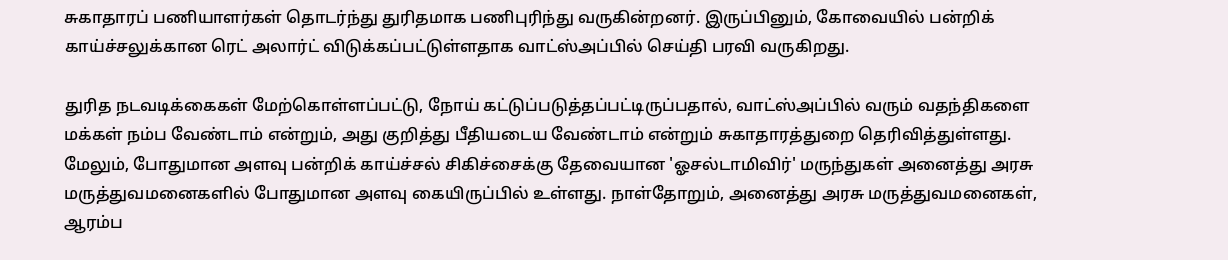சுகாதாரப் பணியாளர்கள் தொடர்ந்து துரிதமாக பணிபுரிந்து வருகின்றனர். இருப்பினும், கோவையில் பன்றிக் காய்ச்சலுக்கான ரெட் அலார்ட் விடுக்கப்பட்டுள்ளதாக வாட்ஸ்அப்பில் செய்தி பரவி வருகிறது.

துரித நடவடிக்கைகள் மேற்கொள்ளப்பட்டு, நோய் கட்டுப்படுத்தப்பட்டிருப்பதால், வாட்ஸ்அப்பில் வரும் வதந்திகளை மக்கள் நம்ப வேண்டாம் என்றும், அது குறித்து பீதியடைய வேண்டாம் என்றும் சுகாதாரத்துறை தெரிவித்துள்ளது. மேலும், போதுமான அளவு பன்றிக் காய்ச்சல் சிகிச்சைக்கு தேவையான 'ஓசல்டாமிவிர்' மருந்துகள் அனைத்து அரசு மருத்துவமனைகளில் போதுமான அளவு கையிருப்பில் உள்ளது. நாள்தோறும், அனைத்து அரசு மருத்துவமனைகள், ஆரம்ப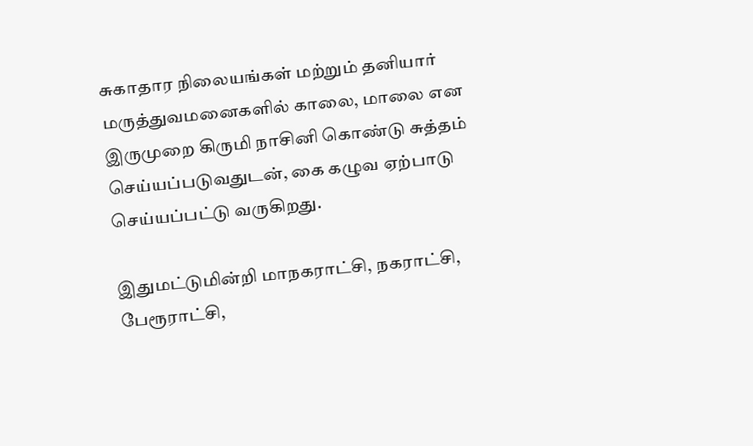சுகாதார நிலையங்கள் மற்றும் தனியார் மருத்துவமனைகளில் காலை, மாலை என இருமுறை கிருமி நாசினி கொண்டு சுத்தம் செய்யப்படுவதுடன், கை கழுவ ஏற்பாடு செய்யப்பட்டு வருகிறது.

இதுமட்டுமின்றி மாநகராட்சி, நகராட்சி, பேரூராட்சி,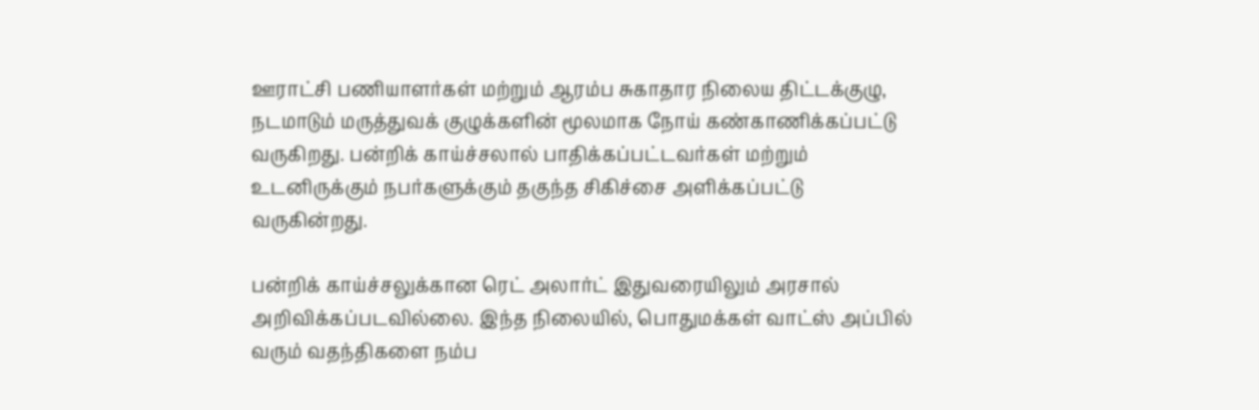ஊராட்சி பணியாளர்கள் மற்றும் ஆரம்ப சுகாதார நிலைய திட்டக்குழு, நடமாடும் மருத்துவக் குழுக்களின் மூலமாக நோய் கண்காணிக்கப்பட்டு வருகிறது. பன்றிக் காய்ச்சலால் பாதிக்கப்பட்டவர்கள் மற்றும் உடனிருக்கும் நபர்களுக்கும் தகுந்த சிகிச்சை அளிக்கப்பட்டு வருகின்றது.

பன்றிக் காய்ச்சலுக்கான ரெட் அலார்ட் இதுவரையிலும் அரசால் அறிவிக்கப்படவில்லை. இந்த நிலையில், பொதுமக்கள் வாட்ஸ் அப்பில் வரும் வதந்திகளை நம்ப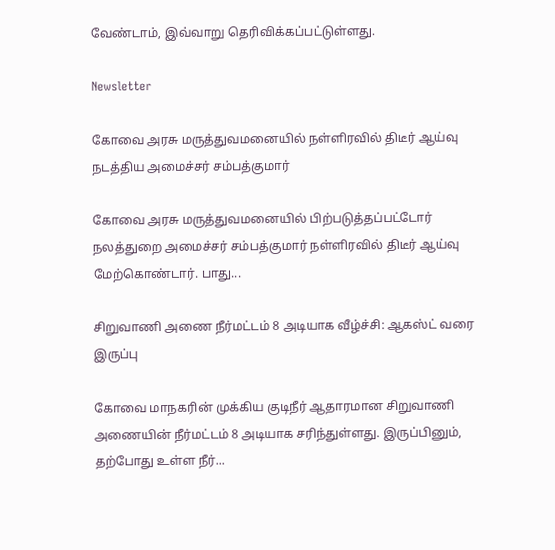வேண்டாம், இவ்வாறு தெரிவிக்கப்பட்டுள்ளது.

Newsletter

கோவை அரசு மருத்துவமனையில் நள்ளிரவில் திடீர் ஆய்வு நடத்திய அமைச்சர் சம்பத்குமார்

கோவை அரசு மருத்துவமனையில் பிற்படுத்தப்பட்டோர் நலத்துறை அமைச்சர் சம்பத்குமார் நள்ளிரவில் திடீர் ஆய்வு மேற்கொண்டார். பாது...

சிறுவாணி அணை நீர்மட்டம் 8 அடியாக வீழ்ச்சி: ஆகஸ்ட் வரை இருப்பு

கோவை மாநகரின் முக்கிய குடிநீர் ஆதாரமான சிறுவாணி அணையின் நீர்மட்டம் 8 அடியாக சரிந்துள்ளது. இருப்பினும், தற்போது உள்ள நீர்...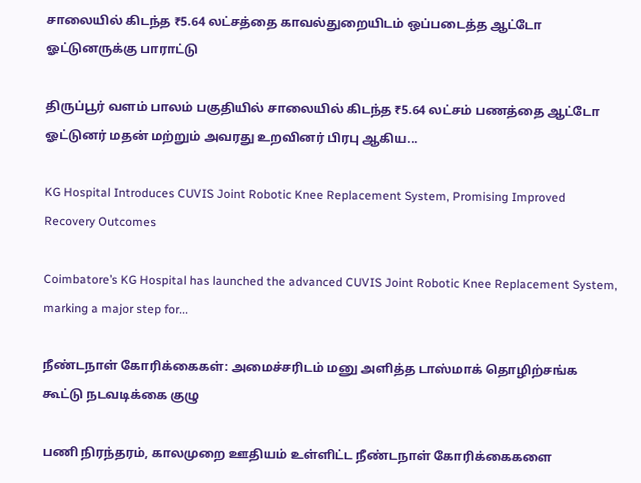சாலையில் கிடந்த ₹5.64 லட்சத்தை காவல்துறையிடம் ஒப்படைத்த ஆட்டோ ஓட்டுனருக்கு பாராட்டு

திருப்பூர் வளம் பாலம் பகுதியில் சாலையில் கிடந்த ₹5.64 லட்சம் பணத்தை ஆட்டோ ஓட்டுனர் மதன் மற்றும் அவரது உறவினர் பிரபு ஆகிய...

KG Hospital Introduces CUVIS Joint Robotic Knee Replacement System, Promising Improved Recovery Outcomes

Coimbatore’s KG Hospital has launched the advanced CUVIS Joint Robotic Knee Replacement System, marking a major step for...

நீண்டநாள் கோரிக்கைகள்: அமைச்சரிடம் மனு அளித்த டாஸ்மாக் தொழிற்சங்க கூட்டு நடவடிக்கை குழு

பணி நிரந்தரம், காலமுறை ஊதியம் உள்ளிட்ட நீண்டநாள் கோரிக்கைகளை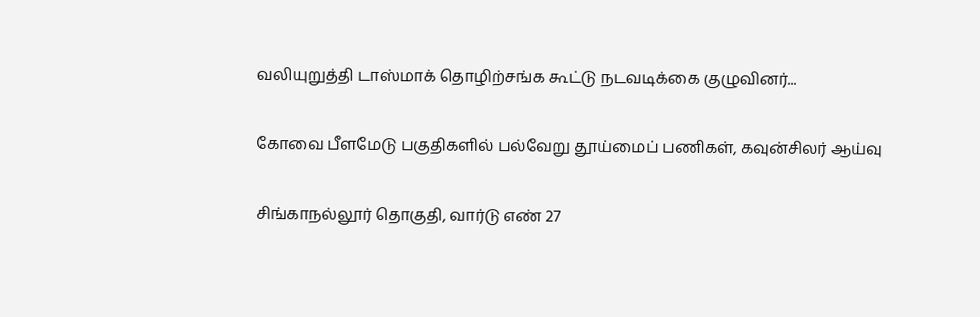வலியுறுத்தி டாஸ்மாக் தொழிற்சங்க கூட்டு நடவடிக்கை குழுவினர்...

கோவை பீளமேடு பகுதிகளில் பல்வேறு தூய்மைப் பணிகள், கவுன்சிலர் ஆய்வு

சிங்காநல்லூர் தொகுதி, வார்டு எண் 27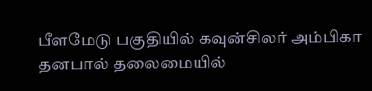பீளமேடு பகுதியில் கவுன்சிலர் அம்பிகா தனபால் தலைமையில்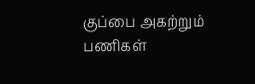குப்பை அகற்றும் பணிகள்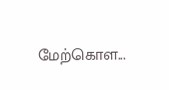மேற்கொள...